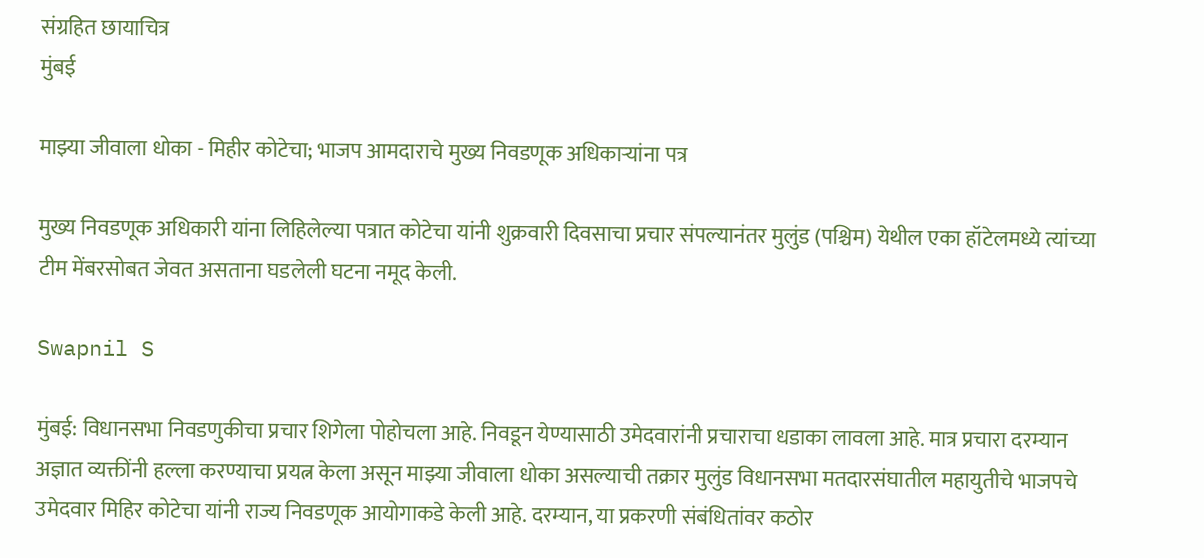संग्रहित छायाचित्र
मुंबई

माझ्या जीवाला धोका - मिहीर कोटेचा; भाजप आमदाराचे मुख्य निवडणूक अधिकाऱ्यांना पत्र

मुख्य निवडणूक अधिकारी यांना लिहिलेल्या पत्रात कोटेचा यांनी शुक्रवारी दिवसाचा प्रचार संपल्यानंतर मुलुंड (पश्चिम) येथील एका हॉटेलमध्ये त्यांच्या टीम मेंबरसोबत जेवत असताना घडलेली घटना नमूद केली.

Swapnil S

मुंबई: विधानसभा निवडणुकीचा प्रचार शिगेला पोहोचला आहे. निवडून येण्यासाठी उमेदवारांनी प्रचाराचा धडाका लावला आहे. मात्र प्रचारा दरम्यान अज्ञात व्यक्तींनी हल्ला करण्याचा प्रयत्न केला असून माझ्या जीवाला धोका असल्याची तक्रार मुलुंड विधानसभा मतदारसंघातील महायुतीचे भाजपचे उमेदवार मिहिर कोटेचा यांनी राज्य निवडणूक आयोगाकडे केली आहे. दरम्यान, या प्रकरणी संबंधितांवर कठोर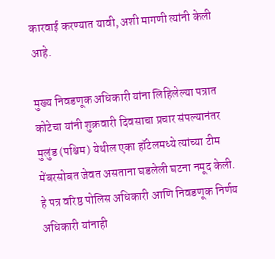कारवाई करण्यात यावी, अशी मागणी त्यांनी केली आहे.

मुख्य निवडणूक अधिकारी यांना लिहिलेल्या पत्रात कोटेचा यांनी शुक्रवारी दिवसाचा प्रचार संपल्यानंतर मुलुंड (पश्चिम) येथील एका हॉटेलमध्ये त्यांच्या टीम मेंबरसोबत जेवत असताना घडलेली घटना नमूद केली. हे पत्र वरिष्ठ पोलिस अधिकारी आणि निवडणूक निर्णय अधिकारी यांनाही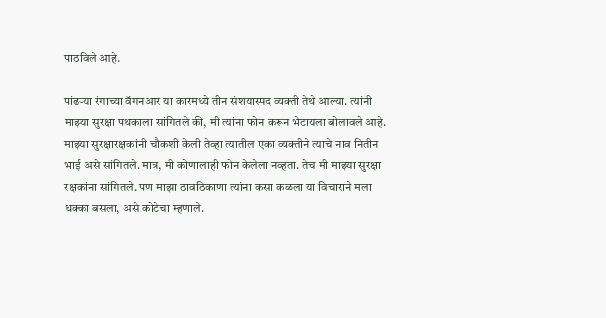पाठविले आहे.

पांढऱ्या रंगाच्या वॅगनआर या कारमध्ये तीन संशयास्पद व्यक्ती तेथे आल्या. त्यांनी माझ्या सुरक्षा पथकाला सांगितले की, मी त्यांना फोन करून भेटायला बोलावले आहे. माझ्या सुरक्षारक्षकांनी चौकशी केली तेव्हा त्यातील एका व्यक्तीने त्याचे नाव नितीन भाई असे सांगितले. मात्र, मी कोणालाही फोन केलेला नव्हता. तेच मी माझ्या सुरक्षा रक्षकांना सांगितले. पण माझा ठावठिकाणा त्यांना कसा कळला या विचाराने मला धक्का बसला, असे कोटेचा म्हणाले.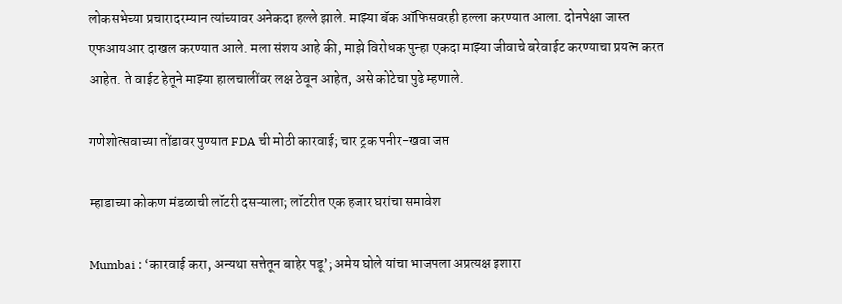लोकसभेच्या प्रचारादरम्यान त्यांच्यावर अनेकदा हल्ले झाले. माझ्या बॅक ऑफिसवरही हल्ला करण्यात आला. दोनपेक्षा जास्त एफआयआर दाखल करण्यात आले. मला संशय आहे की, माझे विरोधक पुन्हा एकदा माझ्या जीवाचे बरेवाईट करण्याचा प्रयत्न करत आहेत. ते वाईट हेतूने माझ्या हालचालींवर लक्ष ठेवून आहेत, असे कोटेचा पुढे म्हणाले.

गणेशोत्सवाच्या तोंडावर पुण्यात FDA ची मोठी कारवाई; चार ट्रक पनीर-खवा जप्त

म्हाडाच्या कोकण मंडळाची लॉटरी दसऱ्याला; लॉटरीत एक हजार घरांचा समावेश

Mumbai : ‘कारवाई करा, अन्यथा सत्तेतून बाहेर पडू’; अमेय घोले यांचा भाजपला अप्रत्यक्ष इशारा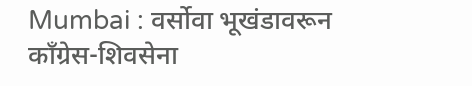Mumbai : वर्सोवा भूखंडावरून काँग्रेस-शिवसेना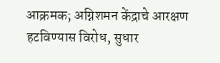आक्रमक; अग्निशमन केंद्राचे आरक्षण हटविण्यास विरोध, सुधार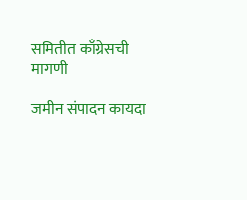समितीत काँग्रेसची मागणी

जमीन संपादन कायदा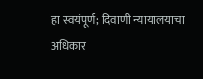हा स्वयंपूर्ण; दिवाणी न्यायालयाचा अधिकार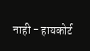नाही - हायकोर्ट